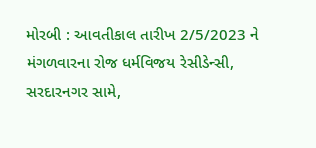મોરબી : આવતીકાલ તારીખ 2/5/2023 ને મંગળવારના રોજ ધર્મવિજય રેસીડેન્સી, સરદારનગર સામે,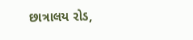છાત્રાલય રોડ,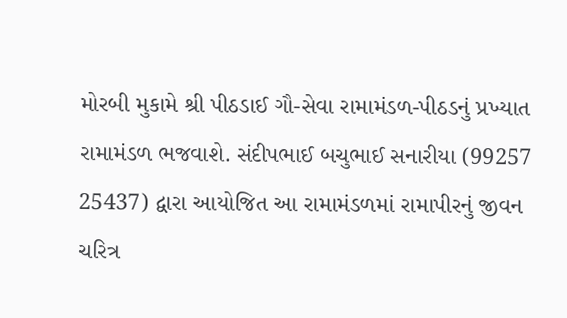મોરબી મુકામે શ્રી પીઠડાઈ ગૌ-સેવા રામામંડળ-પીઠડનું પ્રખ્યાત રામામંડળ ભજવાશે. સંદીપભાઈ બચુભાઈ સનારીયા (99257 25437) દ્વારા આયોજિત આ રામામંડળમાં રામાપીરનું જીવન ચરિત્ર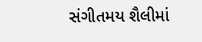સંગીતમય શૈલીમાં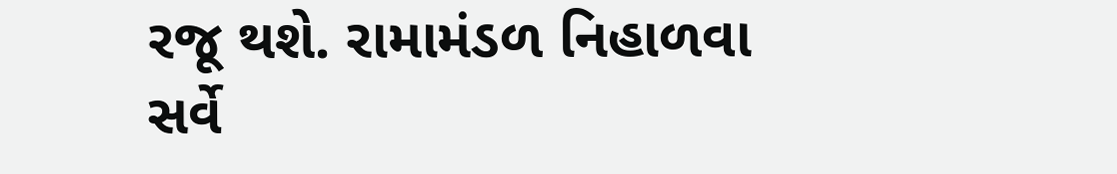રજૂ થશે. રામામંડળ નિહાળવા સર્વે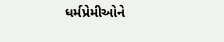ધર્મપ્રેમીઓને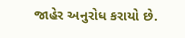જાહેર અનુરોધ કરાયો છે.